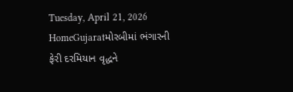Tuesday, April 21, 2026
HomeGujaratમોરબીમાં ભંગારની ફેરી દરમિયાન વૃદ્ધને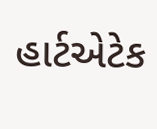હાર્ટએટેક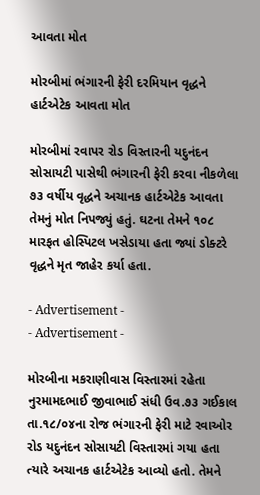આવતા મોત

મોરબીમાં ભંગારની ફેરી દરમિયાન વૃદ્ધને હાર્ટએટેક આવતા મોત

મોરબીમાં રવાપર રોડ વિસ્તારની યદુનંદન સોસાયટી પાસેથી ભંગારની ફેરી કરવા નીકળેલા ૭૩ વર્ષીય વૃદ્ધને અચાનક હાર્ટએટેક આવતા તેમનું મોત નિપજ્યું હતું. ઘટના તેમને ૧૦૮ મારફત હોસ્પિટલ ખસેડાયા હતા જ્યાં ડોક્ટરે વૃદ્ધને મૃત જાહેર કર્યા હતા.

- Advertisement -
- Advertisement -

મોરબીના મકરાણીવાસ વિસ્તારમાં રહેતા નુરમામદભાઈ જીવાભાઈ સંધી ઉવ.૭૩ ગઈકાલ તા.૧૮/૦૪ના રોજ ભંગારની ફેરી માટે રવાઓર રોડ યદુનંદન સોસાયટી વિસ્તારમાં ગયા હતા ત્યારે અચાનક હાર્ટએટેક આવ્યો હતો. તેમને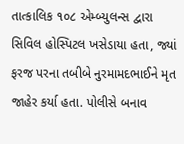તાત્કાલિક ૧૦૮ એમ્બ્યુલન્સ દ્વારા સિવિલ હોસ્પિટલ ખસેડાયા હતા, જ્યાં ફરજ પરના તબીબે નુરમામદભાઈને મૃત જાહેર કર્યા હતા. પોલીસે બનાવ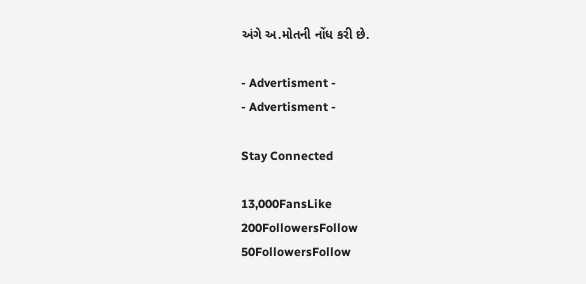અંગે અ.મોતની નોંધ કરી છે.

- Advertisment -
- Advertisment -

Stay Connected

13,000FansLike
200FollowersFollow
50FollowersFollow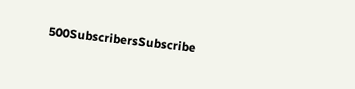500SubscribersSubscribe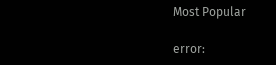Most Popular

error: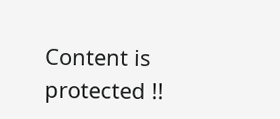Content is protected !!